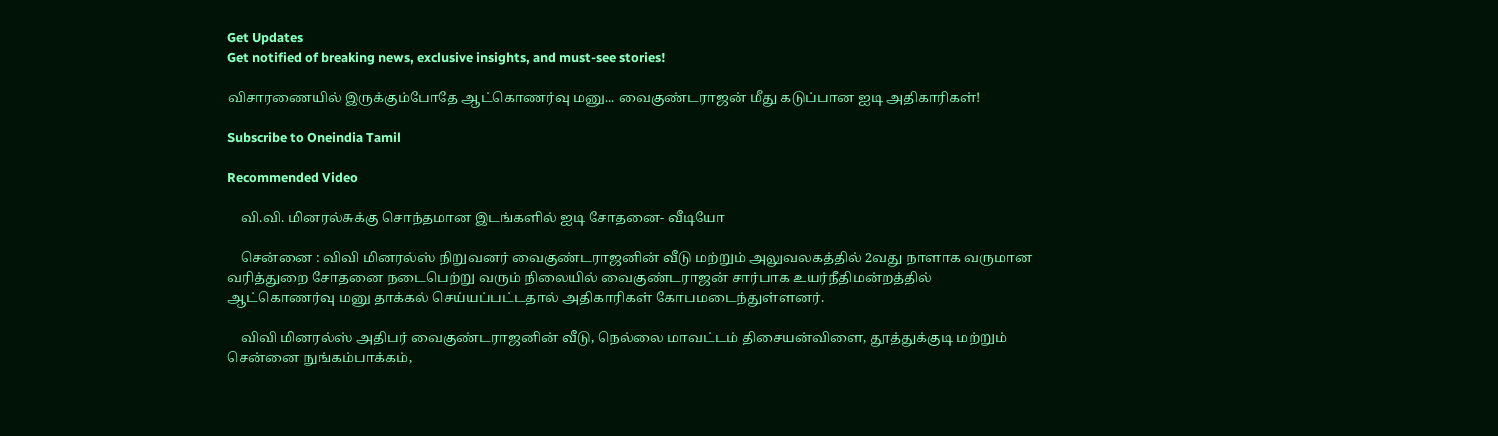Get Updates
Get notified of breaking news, exclusive insights, and must-see stories!

விசாரணையில் இருக்கும்போதே ஆட்கொணர்வு மனு... வைகுண்டராஜன் மீது கடுப்பான ஐடி அதிகாரிகள்!

Subscribe to Oneindia Tamil

Recommended Video

    வி.வி. மினரல்சுக்கு சொந்தமான இடங்களில் ஐடி சோதனை- வீடியோ

    சென்னை : விவி மினரல்ஸ் நிறுவனர் வைகுண்டராஜனின் வீடு மற்றும் அலுவலகத்தில் 2வது நாளாக வருமான வரித்துறை சோதனை நடைபெற்று வரும் நிலையில் வைகுண்டராஜன் சார்பாக உயர்நீதிமன்றத்தில் ஆட்கொணர்வு மனு தாக்கல் செய்யப்பட்டதால் அதிகாரிகள் கோபமடைந்துள்ளனர்.

    விவி மினரல்ஸ் அதிபர் வைகுண்டராஜனின் வீடு, நெல்லை மாவட்டம் திசையன்விளை, தூத்துக்குடி மற்றும் சென்னை நுங்கம்பாக்கம்,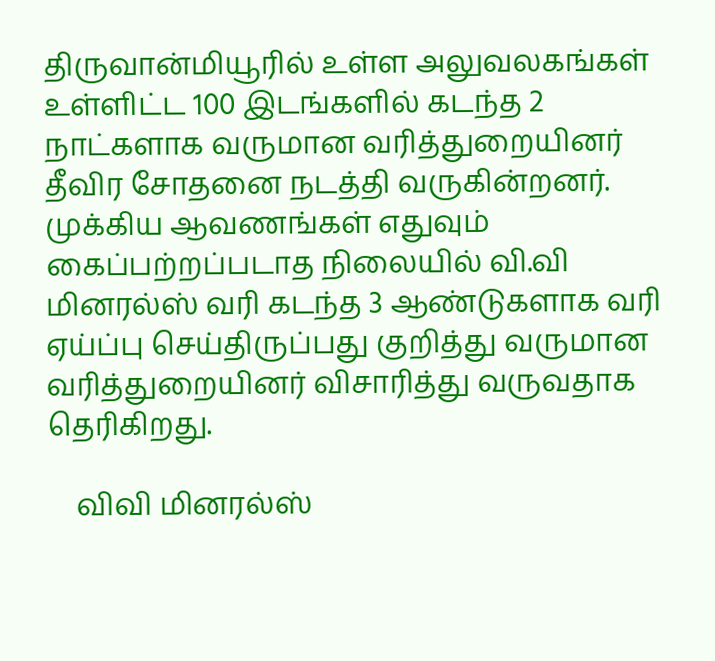திருவான்மியூரில் உள்ள அலுவலகங்கள் உள்ளிட்ட 100 இடங்களில் கடந்த 2 நாட்களாக வருமான வரித்துறையினர் தீவிர சோதனை நடத்தி வருகின்றனர். முக்கிய ஆவணங்கள் எதுவும் கைப்பற்றப்படாத நிலையில் வி.வி மினரல்ஸ் வரி கடந்த 3 ஆண்டுகளாக வரி ஏய்ப்பு செய்திருப்பது குறித்து வருமான வரித்துறையினர் விசாரித்து வருவதாக தெரிகிறது.

    விவி மினரல்ஸ்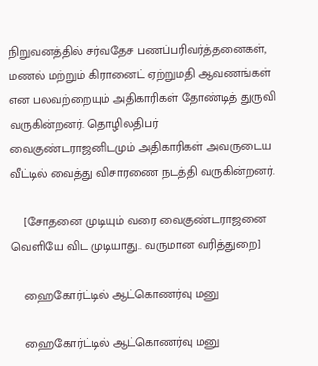நிறுவனத்தில் சர்வதேச பணப்பரிவர்த்தனைகள், மணல் மற்றும் கிரானைட் ஏற்றுமதி ஆவணங்கள் என பலவற்றையும் அதிகாரிகள் தோண்டித் துருவி வருகின்றனர். தொழிலதிபர் வைகுண்டராஜனிடமும் அதிகாரிகள் அவருடைய வீட்டில் வைத்து விசாரணை நடத்தி வருகின்றனர்.

    [சோதனை முடியும் வரை வைகுண்டராஜனை வெளியே விட முடியாது.. வருமான வரித்துறை]

    ஹைகோர்ட்டில் ஆட்கொணர்வு மனு

    ஹைகோர்ட்டில் ஆட்கொணர்வு மனு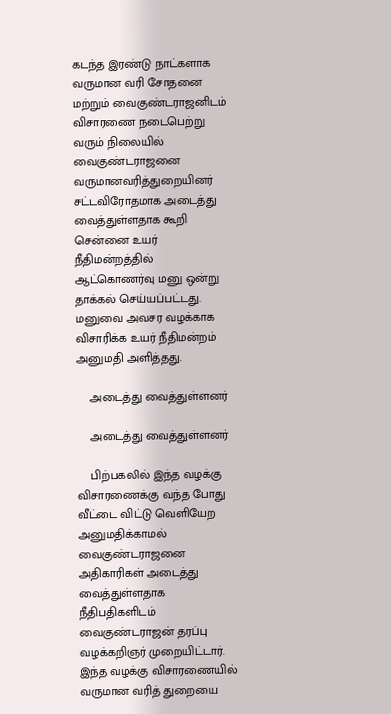கடந்த இரண்டு நாட்களாக வருமான வரி சோதனை மற்றும் வைகுண்டராஜனிடம் விசாரணை நடைபெற்று வரும் நிலையில் வைகுண்டராஜனை வருமானவரித்துறையினர் சட்டவிரோதமாக அடைத்து வைத்துள்ளதாக கூறி சென்னை உயர் நீதிமன்றத்தில் ஆட்கொணர்வு மனு ஒன்று தாக்கல் செய்யப்பட்டது. மனுவை அவசர வழக்காக விசாரிக்க உயர் நீதிமன்றம் அனுமதி அளித்தது.

    அடைத்து வைத்துள்ளனர்

    அடைத்து வைத்துள்ளனர்

    பிற்பகலில் இந்த வழக்கு விசாரணைக்கு வந்த போது வீட்டை விட்டு வெளியேற அனுமதிக்காமல் வைகுண்டராஜனை அதிகாரிகள் அடைத்து வைத்துள்ளதாக நீதிபதிகளிடம் வைகுண்டராஜன் தரப்பு வழக்கறிஞர் முறையிட்டார். இந்த வழக்கு விசாரணையில் வருமான வரித் துறையை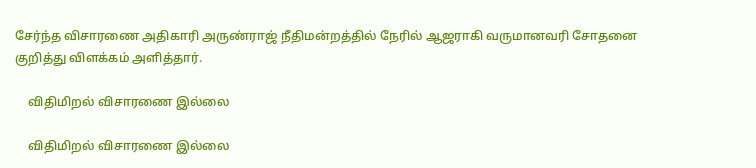சேர்ந்த விசாரணை அதிகாரி அருண்ராஜ் நீதிமன்றத்தில் நேரில் ஆஜராகி வருமானவரி சோதனை குறித்து விளக்கம் அளித்தார்.

    விதிமிறல் விசாரணை இல்லை

    விதிமிறல் விசாரணை இல்லை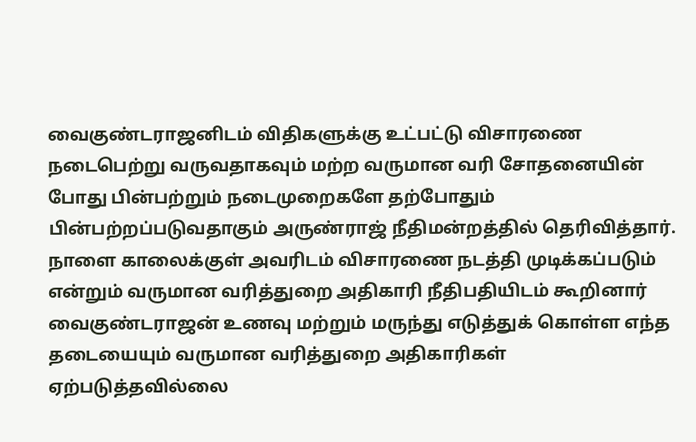வைகுண்டராஜனிடம் விதிகளுக்கு உட்பட்டு விசாரணை நடைபெற்று வருவதாகவும் மற்ற வருமான வரி சோதனையின் போது பின்பற்றும் நடைமுறைகளே தற்போதும் பின்பற்றப்படுவதாகும் அருண்ராஜ் நீதிமன்றத்தில் தெரிவித்தார். நாளை காலைக்குள் அவரிடம் விசாரணை நடத்தி முடிக்கப்படும் என்றும் வருமான வரித்துறை அதிகாரி நீதிபதியிடம் கூறினார் வைகுண்டராஜன் உணவு மற்றும் மருந்து எடுத்துக் கொள்ள எந்த தடையையும் வருமான வரித்துறை அதிகாரிகள் ஏற்படுத்தவில்லை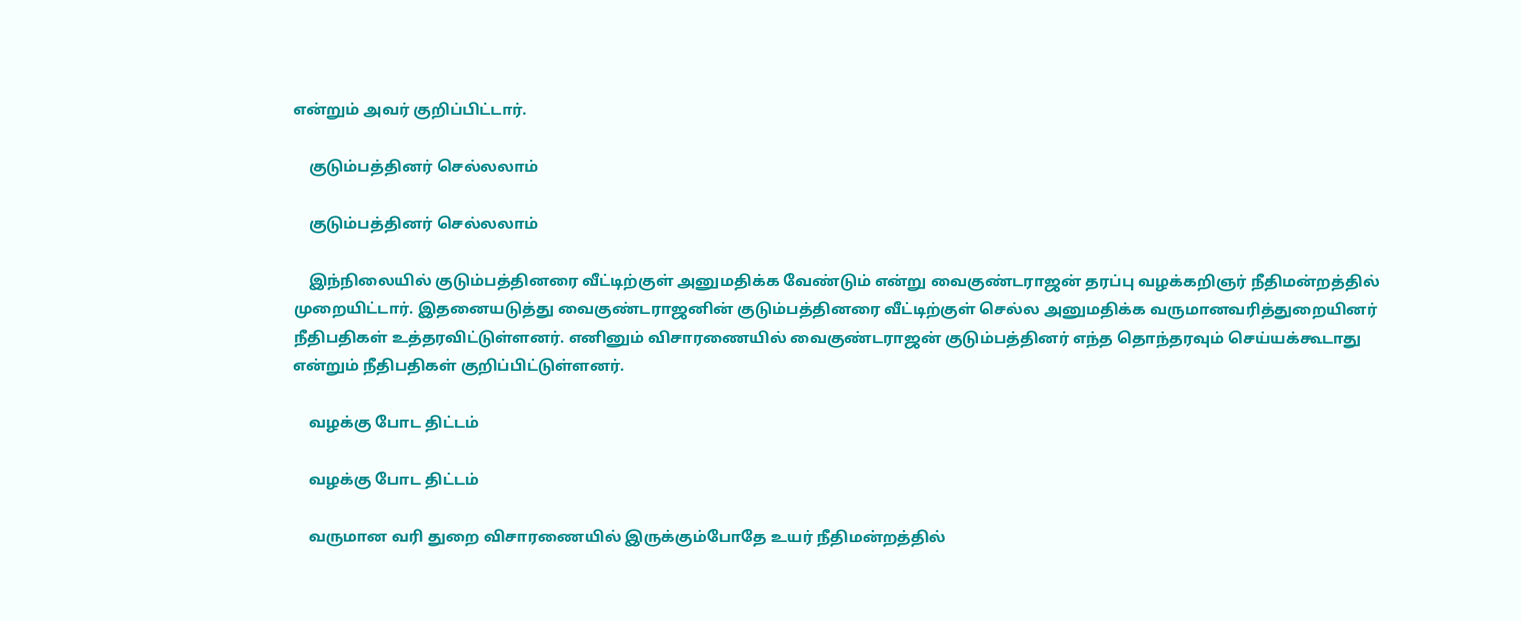என்றும் அவர் குறிப்பிட்டார்.

    குடும்பத்தினர் செல்லலாம்

    குடும்பத்தினர் செல்லலாம்

    இந்நிலையில் குடும்பத்தினரை வீட்டிற்குள் அனுமதிக்க வேண்டும் என்று வைகுண்டராஜன் தரப்பு வழக்கறிஞர் நீதிமன்றத்தில் முறையிட்டார். இதனையடுத்து வைகுண்டராஜனின் குடும்பத்தினரை வீட்டிற்குள் செல்ல அனுமதிக்க வருமானவரித்துறையினர் நீதிபதிகள் உத்தரவிட்டுள்ளனர். எனினும் விசாரணையில் வைகுண்டராஜன் குடும்பத்தினர் எந்த தொந்தரவும் செய்யக்கூடாது என்றும் நீதிபதிகள் குறிப்பிட்டுள்ளனர்.

    வழக்கு போட திட்டம்

    வழக்கு போட திட்டம்

    வருமான வரி துறை விசாரணையில் இருக்கும்போதே உயர் நீதிமன்றத்தில்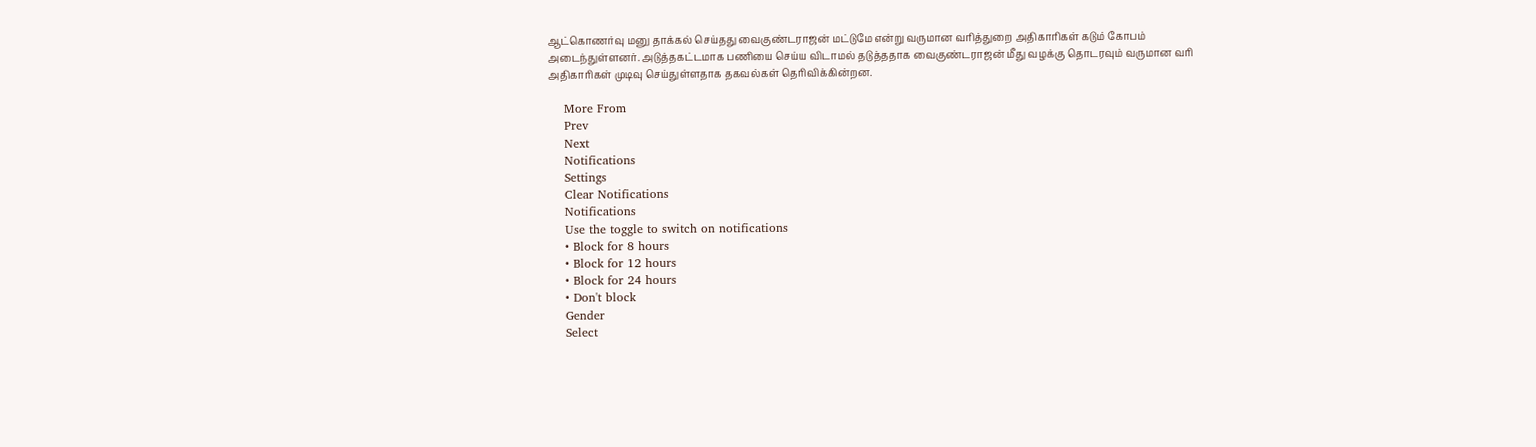ஆட்கொணர்வு மனு தாக்கல் செய்தது வைகுண்டராஜன் மட்டுமே என்று வருமான வரித்துறை அதிகாரிகள் கடும் கோபம் அடைந்துள்ளனர். அடுத்தகட்டமாக பணியை செய்ய விடாமல் தடுத்ததாக வைகுண்டராஜன் மீது வழக்கு தொடரவும் வருமான வரி அதிகாரிகள் முடிவு செய்துள்ளதாக தகவல்கள் தெரிவிக்கின்றன.

    More From
    Prev
    Next
    Notifications
    Settings
    Clear Notifications
    Notifications
    Use the toggle to switch on notifications
    • Block for 8 hours
    • Block for 12 hours
    • Block for 24 hours
    • Don't block
    Gender
    Select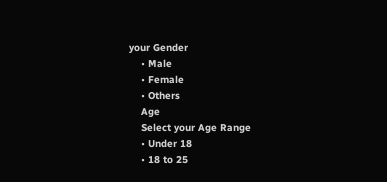your Gender
    • Male
    • Female
    • Others
    Age
    Select your Age Range
    • Under 18
    • 18 to 25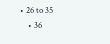• 26 to 35
    • 36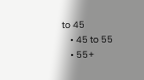to 45
    • 45 to 55
    • 55+